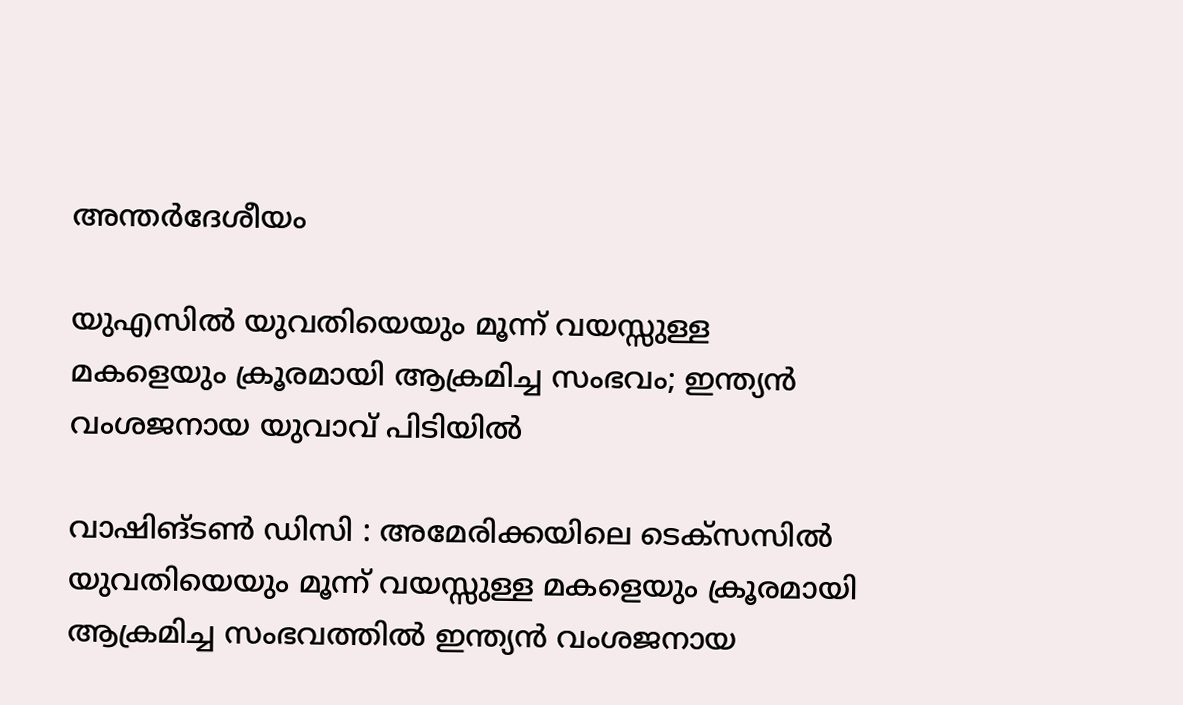അന്തർദേശീയം

യുഎസിൽ യുവതിയെയും മൂന്ന് വയസ്സുള്ള മകളെയും ക്രൂരമായി ആക്രമിച്ച സംഭവം; ഇന്ത്യൻ വംശജനായ യുവാവ് പിടിയിൽ

വാഷിങ്ടൺ ഡിസി : അമേരിക്കയിലെ ടെക്സസിൽ യുവതിയെയും മൂന്ന് വയസ്സുള്ള മകളെയും ക്രൂരമായി ആക്രമിച്ച സംഭവത്തിൽ ഇന്ത്യൻ വംശജനായ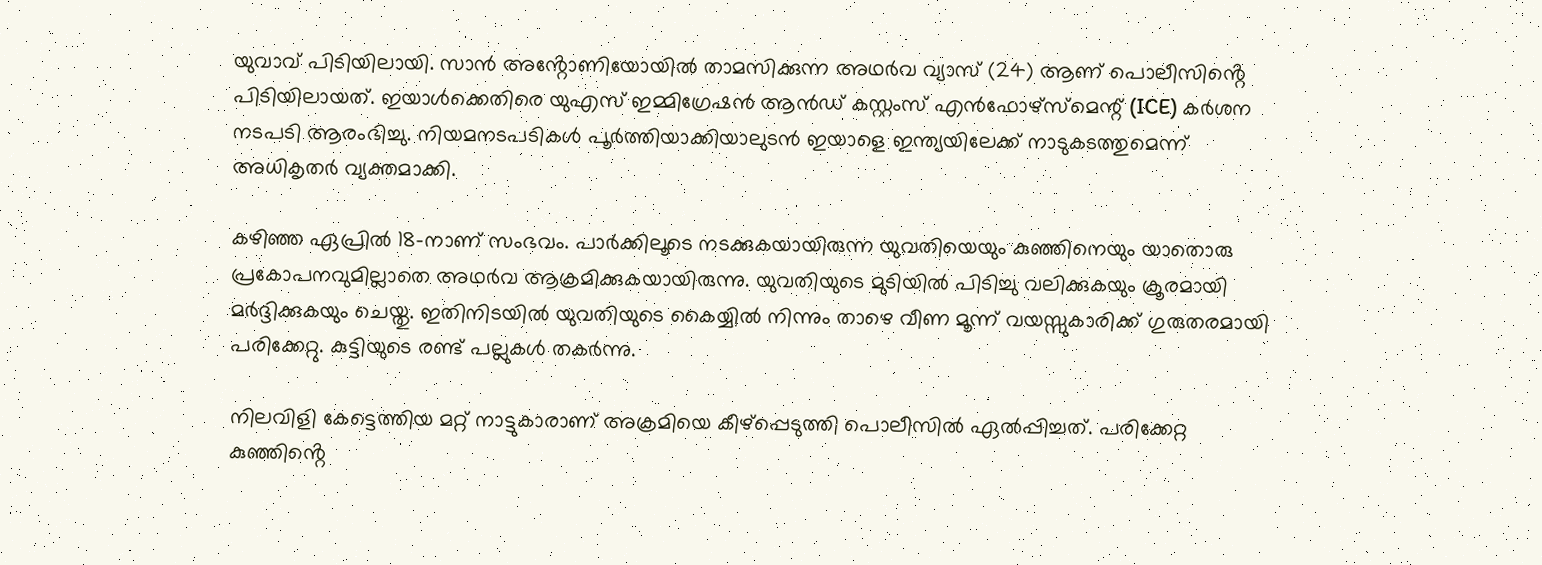യുവാവ് പിടിയിലായി. സാൻ അൻ്റോണിയോയിൽ താമസിക്കുന്ന അഥർവ വ്യാസ് (24) ആണ് പൊലീസിൻ്റെ പിടിയിലായത്. ഇയാൾക്കെതിരെ യുഎസ് ഇമ്മിഗ്രേഷൻ ആൻഡ് കസ്റ്റംസ് എൻഫോഴ്‌സ്‌മെന്റ് (ICE) കർശന നടപടി ആരംഭിച്ചു. നിയമനടപടികൾ പൂർത്തിയാക്കിയാലുടൻ ഇയാളെ ഇന്ത്യയിലേക്ക് നാടുകടത്തുമെന്ന് അധികൃതർ വ്യക്തമാക്കി.

കഴിഞ്ഞ ഏപ്രിൽ 18-നാണ് സംഭവം. പാർക്കിലൂടെ നടക്കുകയായിരുന്ന യുവതിയെയും കുഞ്ഞിനെയും യാതൊരു പ്രകോപനവുമില്ലാതെ അഥർവ ആക്രമിക്കുകയായിരുന്നു. യുവതിയുടെ മുടിയിൽ പിടിച്ചു വലിക്കുകയും ക്രൂരമായി മർദ്ദിക്കുകയും ചെയ്തു. ഇതിനിടയിൽ യുവതിയുടെ കൈയ്യിൽ നിന്നും താഴെ വീണ മൂന്ന് വയസ്സുകാരിക്ക് ഗുരുതരമായി പരിക്കേറ്റു. കുട്ടിയുടെ രണ്ട് പല്ലുകൾ തകർന്നു.

നിലവിളി കേട്ടെത്തിയ മറ്റ് നാട്ടുകാരാണ് അക്രമിയെ കീഴ്‌പ്പെടുത്തി പൊലീസിൽ ഏൽപ്പിച്ചത്. പരിക്കേറ്റ കുഞ്ഞിൻ്റെ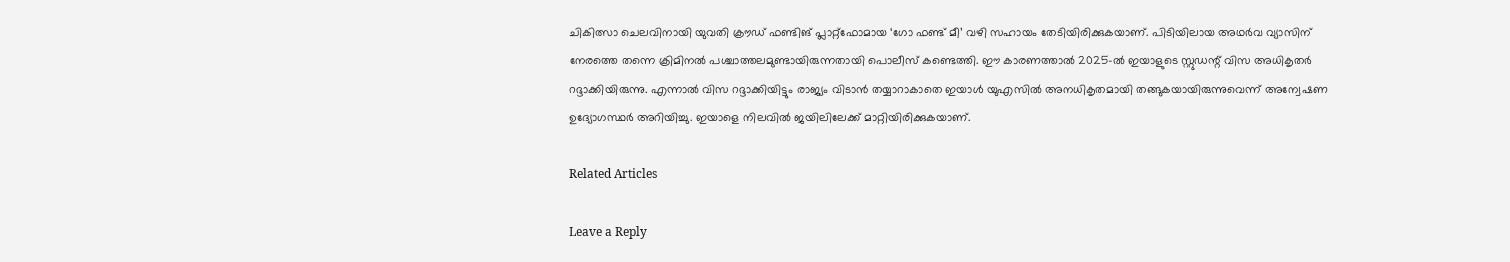ചികിത്സാ ചെലവിനായി യുവതി ക്രൗഡ് ഫണ്ടിങ് പ്ലാറ്റ്‌ഫോമായ ‘ഗോ ഫണ്ട് മീ’ വഴി സഹായം തേടിയിരിക്കുകയാണ്. പിടിയിലായ അഥർവ വ്യാസിന് നേരത്തെ തന്നെ ക്രിമിനൽ പശ്ചാത്തലമുണ്ടായിരുന്നതായി പൊലീസ് കണ്ടെത്തി. ഈ കാരണത്താൽ 2025-ൽ ഇയാളുടെ സ്റ്റുഡന്റ് വിസ അധികൃതർ റദ്ദാക്കിയിരുന്നു. എന്നാൽ വിസ റദ്ദാക്കിയിട്ടും രാജ്യം വിടാൻ തയ്യാറാകാതെ ഇയാൾ യുഎസിൽ അനധികൃതമായി തങ്ങുകയായിരുന്നുവെന്ന് അന്വേഷണ ഉദ്യോഗസ്ഥർ അറിയിച്ചു. ഇയാളെ നിലവിൽ ജയിലിലേക്ക് മാറ്റിയിരിക്കുകയാണ്.

Related Articles

Leave a Reply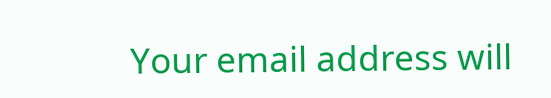Your email address will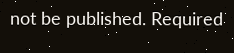not be published. Required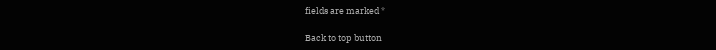fields are marked *

Back to top button